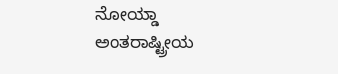ನೋಯ್ಡಾ ಅಂತರಾಷ್ಟ್ರೀಯ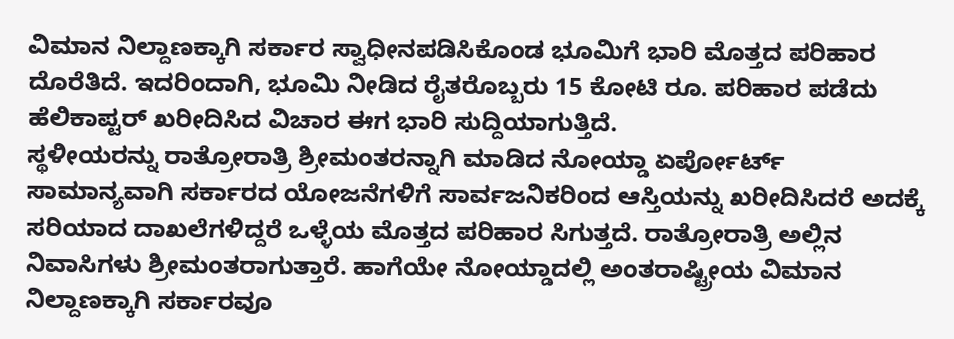ವಿಮಾನ ನಿಲ್ದಾಣಕ್ಕಾಗಿ ಸರ್ಕಾರ ಸ್ವಾಧೀನಪಡಿಸಿಕೊಂಡ ಭೂಮಿಗೆ ಭಾರಿ ಮೊತ್ತದ ಪರಿಹಾರ ದೊರೆತಿದೆ. ಇದರಿಂದಾಗಿ, ಭೂಮಿ ನೀಡಿದ ರೈತರೊಬ್ಬರು 15 ಕೋಟಿ ರೂ. ಪರಿಹಾರ ಪಡೆದು ಹೆಲಿಕಾಪ್ಟರ್ ಖರೀದಿಸಿದ ವಿಚಾರ ಈಗ ಭಾರಿ ಸುದ್ದಿಯಾಗುತ್ತಿದೆ.
ಸ್ಥಳೀಯರನ್ನು ರಾತ್ರೋರಾತ್ರಿ ಶ್ರೀಮಂತರನ್ನಾಗಿ ಮಾಡಿದ ನೋಯ್ಡಾ ಏರ್ಪೋರ್ಟ್
ಸಾಮಾನ್ಯವಾಗಿ ಸರ್ಕಾರದ ಯೋಜನೆಗಳಿಗೆ ಸಾರ್ವಜನಿಕರಿಂದ ಆಸ್ತಿಯನ್ನು ಖರೀದಿಸಿದರೆ ಅದಕ್ಕೆ ಸರಿಯಾದ ದಾಖಲೆಗಳಿದ್ದರೆ ಒಳ್ಳೆಯ ಮೊತ್ತದ ಪರಿಹಾರ ಸಿಗುತ್ತದೆ. ರಾತ್ರೋರಾತ್ರಿ ಅಲ್ಲಿನ ನಿವಾಸಿಗಳು ಶ್ರೀಮಂತರಾಗುತ್ತಾರೆ. ಹಾಗೆಯೇ ನೋಯ್ಡಾದಲ್ಲಿ ಅಂತರಾಷ್ಟ್ರೀಯ ವಿಮಾನ ನಿಲ್ದಾಣಕ್ಕಾಗಿ ಸರ್ಕಾರವೂ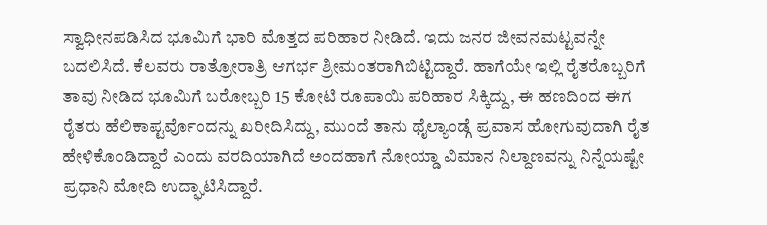ಸ್ವಾಧೀನಪಡಿಸಿದ ಭೂಮಿಗೆ ಭಾರಿ ಮೊತ್ತದ ಪರಿಹಾರ ನೀಡಿದೆ. ಇದು ಜನರ ಜೀವನಮಟ್ಟವನ್ನೇ ಬದಲಿಸಿದೆ. ಕೆಲವರು ರಾತ್ರೋರಾತ್ರಿ ಆಗರ್ಭ ಶ್ರೀಮಂತರಾಗಿಬಿಟ್ಟಿದ್ದಾರೆ. ಹಾಗೆಯೇ ಇಲ್ಲಿ ರೈತರೊಬ್ಬರಿಗೆ ತಾವು ನೀಡಿದ ಭೂಮಿಗೆ ಬರೋಬ್ಬರಿ 15 ಕೋಟಿ ರೂಪಾಯಿ ಪರಿಹಾರ ಸಿಕ್ಕಿದ್ದು, ಈ ಹಣದಿಂದ ಈಗ ರೈತರು ಹೆಲಿಕಾಪ್ಟರ್ವೊಂದನ್ನು ಖರೀದಿಸಿದ್ದು, ಮುಂದೆ ತಾನು ಥೈಲ್ಯಾಂಡ್ಗೆ ಪ್ರವಾಸ ಹೋಗುವುದಾಗಿ ರೈತ ಹೇಳಿಕೊಂಡಿದ್ದಾರೆ ಎಂದು ವರದಿಯಾಗಿದೆ ಅಂದಹಾಗೆ ನೋಯ್ಡಾ ವಿಮಾನ ನಿಲ್ದಾಣವನ್ನು ನಿನ್ನೆಯಷ್ಟೇ ಪ್ರಧಾನಿ ಮೋದಿ ಉದ್ಘಾಟಿಸಿದ್ದಾರೆ.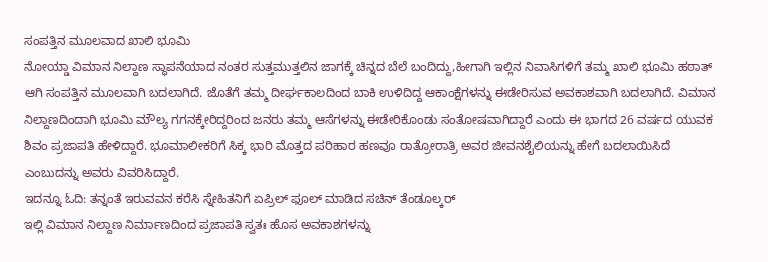ಸಂಪತ್ತಿನ ಮೂಲವಾದ ಖಾಲಿ ಭೂಮಿ
ನೋಯ್ಡಾ ವಿಮಾನ ನಿಲ್ದಾಣ ಸ್ಥಾಪನೆಯಾದ ನಂತರ ಸುತ್ತಮುತ್ತಲಿನ ಜಾಗಕ್ಕೆ ಚಿನ್ನದ ಬೆಲೆ ಬಂದಿದ್ದು,ಹೀಗಾಗಿ ಇಲ್ಲಿನ ನಿವಾಸಿಗಳಿಗೆ ತಮ್ಮ ಖಾಲಿ ಭೂಮಿ ಹಠಾತ್ ಆಗಿ ಸಂಪತ್ತಿನ ಮೂಲವಾಗಿ ಬದಲಾಗಿದೆ. ಜೊತೆಗೆ ತಮ್ಮ ದೀರ್ಘಕಾಲದಿಂದ ಬಾಕಿ ಉಳಿದಿದ್ದ ಆಕಾಂಕ್ಷೆಗಳನ್ನು ಈಡೇರಿಸುವ ಅವಕಾಶವಾಗಿ ಬದಲಾಗಿದೆ. ವಿಮಾನ ನಿಲ್ದಾಣದಿಂದಾಗಿ ಭೂಮಿ ಮೌಲ್ಯ ಗಗನಕ್ಕೇರಿದ್ದರಿಂದ ಜನರು ತಮ್ಮ ಆಸೆಗಳನ್ನು ಈಡೇರಿಕೊಂಡು ಸಂತೋಷವಾಗಿದ್ದಾರೆ ಎಂದು ಈ ಭಾಗದ 26 ವರ್ಷದ ಯುವಕ ಶಿವಂ ಪ್ರಜಾಪತಿ ಹೇಳಿದ್ದಾರೆ. ಭೂಮಾಲೀಕರಿಗೆ ಸಿಕ್ಕ ಭಾರಿ ಮೊತ್ತದ ಪರಿಹಾರ ಹಣವೂ ರಾತ್ರೋರಾತ್ರಿ ಅವರ ಜೀವನಶೈಲಿಯನ್ನು ಹೇಗೆ ಬದಲಾಯಿಸಿದೆ ಎಂಬುದನ್ನು ಅವರು ವಿವರಿಸಿದ್ದಾರೆ.
ಇದನ್ನೂ ಓದಿ: ತನ್ನಂತೆ ಇರುವವನ ಕರೆಸಿ ಸ್ನೇಹಿತನಿಗೆ ಏಪ್ರಿಲ್ ಫೂಲ್ ಮಾಡಿದ ಸಚಿನ್ ತೆಂಡೂಲ್ಕರ್
ಇಲ್ಲಿ ವಿಮಾನ ನಿಲ್ದಾಣ ನಿರ್ಮಾಣದಿಂದ ಪ್ರಜಾಪತಿ ಸ್ವತಃ ಹೊಸ ಅವಕಾಶಗಳನ್ನು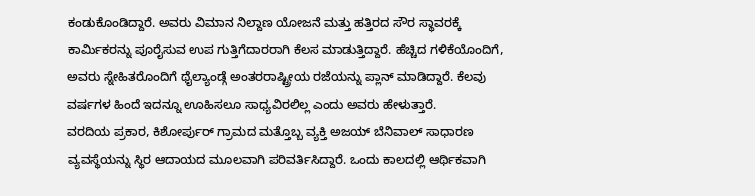ಕಂಡುಕೊಂಡಿದ್ದಾರೆ. ಅವರು ವಿಮಾನ ನಿಲ್ದಾಣ ಯೋಜನೆ ಮತ್ತು ಹತ್ತಿರದ ಸೌರ ಸ್ಥಾವರಕ್ಕೆ ಕಾರ್ಮಿಕರನ್ನು ಪೂರೈಸುವ ಉಪ ಗುತ್ತಿಗೆದಾರರಾಗಿ ಕೆಲಸ ಮಾಡುತ್ತಿದ್ದಾರೆ. ಹೆಚ್ಚಿದ ಗಳಿಕೆಯೊಂದಿಗೆ, ಅವರು ಸ್ನೇಹಿತರೊಂದಿಗೆ ಥೈಲ್ಯಾಂಡ್ಗೆ ಅಂತರರಾಷ್ಟ್ರೀಯ ರಜೆಯನ್ನು ಪ್ಲಾನ್ ಮಾಡಿದ್ದಾರೆ. ಕೆಲವು ವರ್ಷಗಳ ಹಿಂದೆ ಇದನ್ನೂ ಊಹಿಸಲೂ ಸಾಧ್ಯವಿರಲಿಲ್ಲ ಎಂದು ಅವರು ಹೇಳುತ್ತಾರೆ.
ವರದಿಯ ಪ್ರಕಾರ, ಕಿಶೋರ್ಪುರ್ ಗ್ರಾಮದ ಮತ್ತೊಬ್ಬ ವ್ಯಕ್ತಿ ಅಜಯ್ ಬೆನಿವಾಲ್ ಸಾಧಾರಣ ವ್ಯವಸ್ಥೆಯನ್ನು ಸ್ಥಿರ ಆದಾಯದ ಮೂಲವಾಗಿ ಪರಿವರ್ತಿಸಿದ್ದಾರೆ. ಒಂದು ಕಾಲದಲ್ಲಿ ಆರ್ಥಿಕವಾಗಿ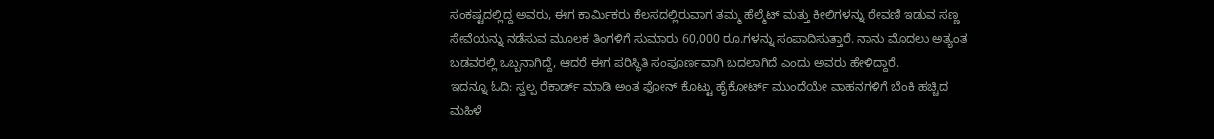ಸಂಕಷ್ಟದಲ್ಲಿದ್ದ ಅವರು, ಈಗ ಕಾರ್ಮಿಕರು ಕೆಲಸದಲ್ಲಿರುವಾಗ ತಮ್ಮ ಹೆಲ್ಮೆಟ್ ಮತ್ತು ಕೀಲಿಗಳನ್ನು ಠೇವಣಿ ಇಡುವ ಸಣ್ಣ ಸೇವೆಯನ್ನು ನಡೆಸುವ ಮೂಲಕ ತಿಂಗಳಿಗೆ ಸುಮಾರು 60,000 ರೂ.ಗಳನ್ನು ಸಂಪಾದಿಸುತ್ತಾರೆ. ನಾನು ಮೊದಲು ಅತ್ಯಂತ ಬಡವರಲ್ಲಿ ಒಬ್ಬನಾಗಿದ್ದೆ, ಆದರೆ ಈಗ ಪರಿಸ್ಥಿತಿ ಸಂಪೂರ್ಣವಾಗಿ ಬದಲಾಗಿದೆ ಎಂದು ಅವರು ಹೇಳಿದ್ದಾರೆ.
ಇದನ್ನೂ ಓದಿ: ಸ್ವಲ್ಪ ರೆಕಾರ್ಡ್ ಮಾಡಿ ಅಂತ ಫೋನ್ ಕೊಟ್ಟು ಹೈಕೋರ್ಟ್ ಮುಂದೆಯೇ ವಾಹನಗಳಿಗೆ ಬೆಂಕಿ ಹಚ್ಚಿದ ಮಹಿಳೆ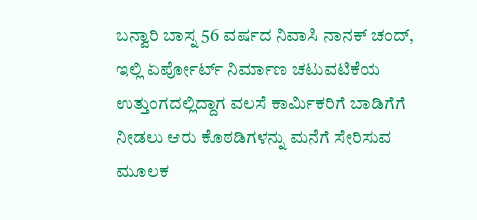ಬನ್ವಾರಿ ಬಾಸ್ನ 56 ವರ್ಷದ ನಿವಾಸಿ ನಾನಕ್ ಚಂದ್, ಇಲ್ಲಿ ಏರ್ಪೋರ್ಟ್ ನಿರ್ಮಾಣ ಚಟುವಟಿಕೆಯ ಉತ್ತುಂಗದಲ್ಲಿದ್ದಾಗ ವಲಸೆ ಕಾರ್ಮಿಕರಿಗೆ ಬಾಡಿಗೆಗೆ ನೀಡಲು ಆರು ಕೊಠಡಿಗಳನ್ನು ಮನೆಗೆ ಸೇರಿಸುವ ಮೂಲಕ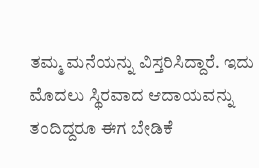ತಮ್ಮ ಮನೆಯನ್ನು ವಿಸ್ತರಿಸಿದ್ದಾರೆ. ಇದು ಮೊದಲು ಸ್ಥಿರವಾದ ಆದಾಯವನ್ನು ತಂದಿದ್ದರೂ ಈಗ ಬೇಡಿಕೆ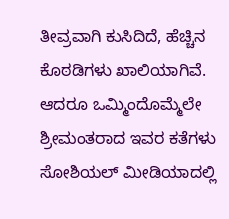ತೀವ್ರವಾಗಿ ಕುಸಿದಿದೆ, ಹೆಚ್ಚಿನ ಕೊಠಡಿಗಳು ಖಾಲಿಯಾಗಿವೆ. ಆದರೂ ಒಮ್ಮಿಂದೊಮ್ಮೆಲೇ ಶ್ರೀಮಂತರಾದ ಇವರ ಕತೆಗಳು ಸೋಶಿಯಲ್ ಮೀಡಿಯಾದಲ್ಲಿ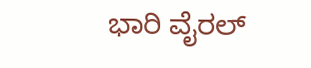ಭಾರಿ ವೈರಲ್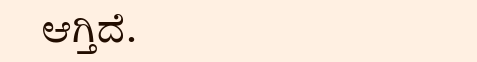ಆಗ್ತಿದೆ.